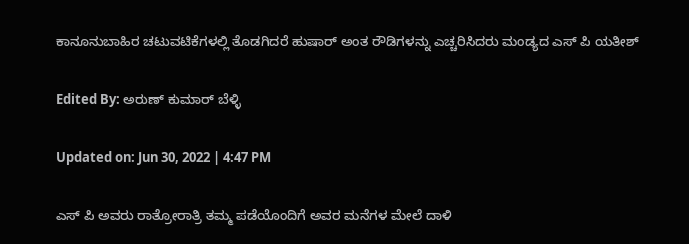ಕಾನೂನುಬಾಹಿರ ಚಟುವಟಿಕೆಗಳಲ್ಲಿ ತೊಡಗಿದರೆ ಹುಷಾರ್ ಅಂತ ರೌಡಿಗಳನ್ನು ಎಚ್ಚರಿಸಿದರು ಮಂಡ್ಯದ ಎಸ್ ಪಿ ಯತೀಶ್

Edited By: ಅರುಣ್ ಕುಮಾರ್ ಬೆಳ್ಳಿ

Updated on: Jun 30, 2022 | 4:47 PM

ಎಸ್ ಪಿ ಅವರು ರಾತ್ರೋರಾತ್ರಿ ತಮ್ಮ ಪಡೆಯೊಂದಿಗೆ ಅವರ ಮನೆಗಳ ಮೇಲೆ ದಾಳಿ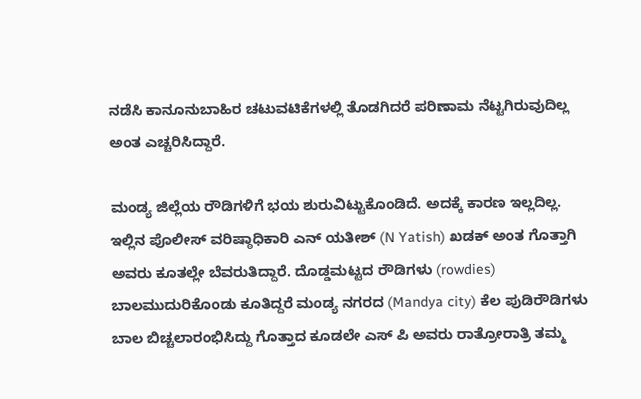ನಡೆಸಿ ಕಾನೂನುಬಾಹಿರ ಚಟುವಟಿಕೆಗಳಲ್ಲಿ ತೊಡಗಿದರೆ ಪರಿಣಾಮ ನೆಟ್ಟಗಿರುವುದಿಲ್ಲ ಅಂತ ಎಚ್ಚರಿಸಿದ್ದಾರೆ.

ಮಂಡ್ಯ ಜಿಲ್ಲೆಯ ರೌಡಿಗಳಿಗೆ ಭಯ ಶುರುವಿಟ್ಟುಕೊಂಡಿದೆ. ಅದಕ್ಕೆ ಕಾರಣ ಇಲ್ಲದಿಲ್ಲ. ಇಲ್ಲಿನ ಪೊಲೀಸ್ ವರಿಷ್ಠಾಧಿಕಾರಿ ಎನ್ ಯತೀಶ್ (N Yatish) ಖಡಕ್ ಅಂತ ಗೊತ್ತಾಗಿ ಅವರು ಕೂತಲ್ಲೇ ಬೆವರುತಿದ್ದಾರೆ. ದೊಡ್ಡಮಟ್ಟದ ರೌಡಿಗಳು (rowdies) ಬಾಲಮುದುರಿಕೊಂಡು ಕೂತಿದ್ದರೆ ಮಂಡ್ಯ ನಗರದ (Mandya city) ಕೆಲ ಪುಡಿರೌಡಿಗಳು ಬಾಲ ಬಿಚ್ಚಲಾರಂಭಿಸಿದ್ದು ಗೊತ್ತಾದ ಕೂಡಲೇ ಎಸ್ ಪಿ ಅವರು ರಾತ್ರೋರಾತ್ರಿ ತಮ್ಮ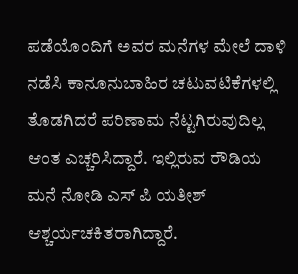ಪಡೆಯೊಂದಿಗೆ ಅವರ ಮನೆಗಳ ಮೇಲೆ ದಾಳಿ ನಡೆಸಿ ಕಾನೂನುಬಾಹಿರ ಚಟುವಟಿಕೆಗಳಲ್ಲಿ ತೊಡಗಿದರೆ ಪರಿಣಾಮ ನೆಟ್ಟಗಿರುವುದಿಲ್ಲ ಆಂತ ಎಚ್ಚರಿಸಿದ್ದಾರೆ. ಇಲ್ಲಿರುವ ರೌಡಿಯ ಮನೆ ನೋಡಿ ಎಸ್ ಪಿ ಯತೀಶ್ ಆಶ್ಚರ್ಯಚಕಿತರಾಗಿದ್ದಾರೆ.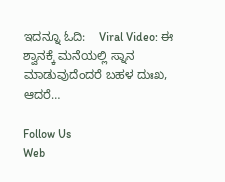ಇದನ್ನೂ ಓದಿ:    Viral Video: ಈ ಶ್ವಾನಕ್ಕೆ ಮನೆಯಲ್ಲಿ ಸ್ನಾನ ಮಾಡುವುದೆಂದರೆ ಬಹಳ ದುಃಖ, ಆದರೆ…

Follow Us
Web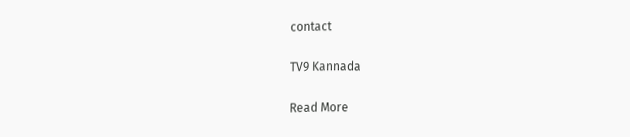contact

TV9 Kannada

Read More